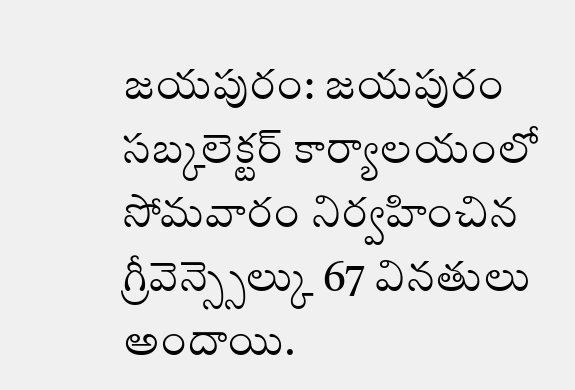జయపురం: జయపురం సబ్కలెక్టర్ కార్యాలయంలో సోమవారం నిర్వహించిన గ్రీవెన్స్సెల్కు 67 వినతులు అందాయి.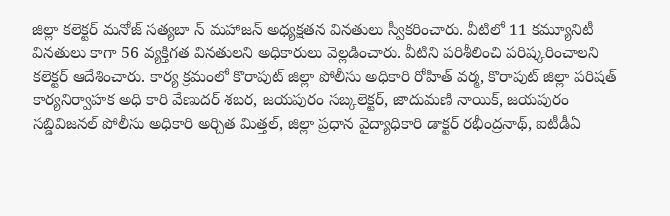జిల్లా కలెక్టర్ మనోజ్ సత్యబా న్ మహాజన్ అధ్యక్షతన వినతులు స్వీకరించారు. వీటిలో 11 కమ్యూనిటీ వినతులు కాగా 56 వ్యక్తిగత వినతులని అధికారులు వెల్లడించారు. వీటిని పరిశీలించి పరిష్కరించాలని కలెక్టర్ ఆదేశించారు. కార్య క్రమంలో కొరాపుట్ జిల్లా పోలీసు అధికారి రోహిత్ వర్మ, కొరాపుట్ జిల్లా పరిషత్ కార్యనిర్వాహక అధి కారి వేణుదర్ శబర, జయపురం సబ్కలెక్టర్, జాదుమణి నాయిక్, జయపురం సబ్డివిజనల్ పోలీసు అధికారి అర్చిత మిత్తల్, జిల్లా ప్రధాన వైద్యాధికారి డాక్టర్ రభీంద్రనాథ్, ఐటీడీఏ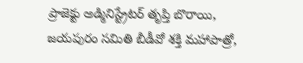ప్రాజెక్టు అడ్మినిస్ట్రేటర్ తృప్తి బొరాయి, జయపురం సమితి బీడీవో శక్తి మహాపాత్రో,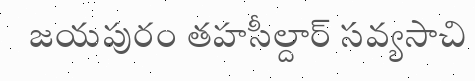జయపురం తహసీల్దార్ సవ్యసాచి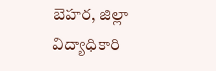బెహర, జిల్లా విద్యాధికారి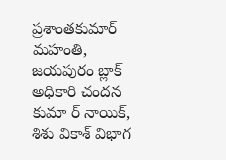ప్రశాంతకుమార్ మహంతి, జయపురం బ్లాక్ అధికారి చందన కుమా ర్ నాయిక్, శిశు వికాశ్ విభాగ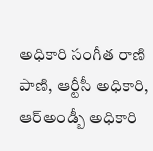అధికారి సంగీత రాణి పాణి, ఆర్టీసీ అధికారి, ఆర్అండ్బీ అధికారి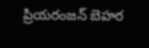ప్రియరంజన్ బెహర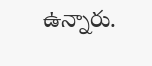ఉన్నారు.